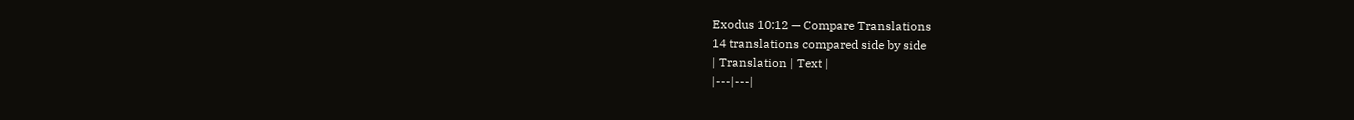Exodus 10:12 — Compare Translations
14 translations compared side by side
| Translation | Text |
|---|---|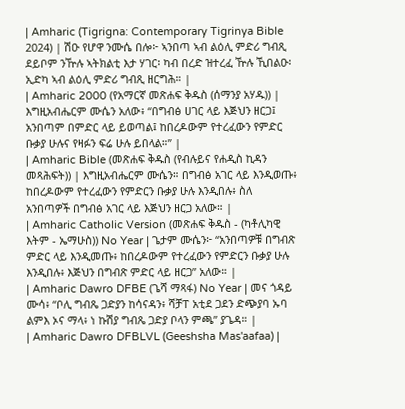| Amharic (Tigrigna: Contemporary Tigrinya Bible 2024) | ሽዑ የሆዋ ንሙሴ በሎ፦ ኣንበጣ ኣብ ልዕሊ ምድሪ ግብጺ ደይቦም ንዅሉ ኣትክልቲ እታ ሃገር፡ ካብ በረድ ዝተረፈ ዅሉ ኺበልዑ፡ ኢድካ ኣብ ልዕሊ ምድሪ ግብጺ ዘርግሕ። |
| Amharic 2000 (የአማርኛ መጽሐፍ ቅዱስ (ሰማንያ አሃዱ)) | እግዚአብሔርም ሙሴን አለው፥ “በግብፅ ሀገር ላይ እጅህን ዘርጋ፤ አንበጣም በምድር ላይ ይወጣል፤ ከበረዶውም የተረፈውን የምድር ቡቃያ ሁሉና የዛፉን ፍሬ ሁሉ ይበላል።” |
| Amharic Bible (መጽሐፍ ቅዱስ (የብሉይና የሐዲስ ኪዳን መጻሕፍት)) | እግዚአብሔርም ሙሴን። በግብፅ አገር ላይ እንዲወጡ፥ ከበረዶውም የተረፈውን የምድርን ቡቃያ ሁሉ እንዲበሉ፥ ስለ አንበጣዎች በግብፅ አገር ላይ እጅህን ዘርጋ አለው። |
| Amharic Catholic Version (መጽሐፍ ቅዱስ - (ካቶሊካዊ እትም - ኤማሁስ)) No Year | ጌታም ሙሴን፦ “አንበጣዎቹ በግብጽ ምድር ላይ እንዲመጡ፥ ከበረዶውም የተረፈውን የምድርን ቡቃያ ሁሉ እንዲበሉ፥ እጅህን በግብጽ ምድር ላይ ዘርጋ” አለው። |
| Amharic Dawro DFBE (ጌሻ ማጻፋ) No Year | መና ጎዳይ ሙሳ፥ “ቦሊ ግብጼ ጋድያን ከሳናዳን፥ ሻቻፐ አቲደ ጋደን ድጭያባ ኡባ ልምእ ኦና ማላ፥ ነ ኩሽያ ግብጼ ጋድያ ቦላን ምጫ” ያጌዳ። |
| Amharic Dawro DFBLVL (Geeshsha Mas'aafaa) |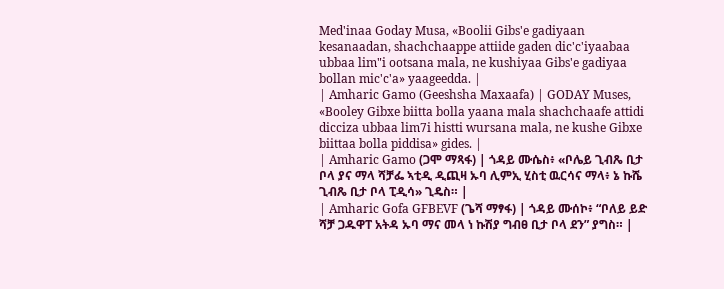Med'inaa Goday Musa, «Boolii Gibs'e gadiyaan kesanaadan, shachchaappe attiide gaden dic'c'iyaabaa ubbaa lim"i ootsana mala, ne kushiyaa Gibs'e gadiyaa bollan mic'c'a» yaageedda. |
| Amharic Gamo (Geeshsha Maxaafa) | GODAY Muses, «Booley Gibxe biitta bolla yaana mala shachchaafe attidi dicciza ubbaa lim7i histti wursana mala, ne kushe Gibxe biittaa bolla piddisa» gides. |
| Amharic Gamo (ጋሞ ማጻፋ) | ጎዳይ ሙሴስ፥ «ቦሌይ ጊብጼ ቢታ ቦላ ያና ማላ ሻቻፌ ኣቲዲ ዲጪዛ ኡባ ሊምኢ ሂስቲ ዉርሳና ማላ፥ ኔ ኩሼ ጊብጼ ቢታ ቦላ ፒዲሳ» ጊዴስ። |
| Amharic Gofa GFBEVF (ጌሻ ማፃፋ) | ጎዳይ ሙሰኮ፥ “ቦለይ ይድ ሻቻ ጋዱዋፐ አትዳ ኡባ ማና መላ ነ ኩሽያ ግብፀ ቢታ ቦላ ደን” ያግስ። |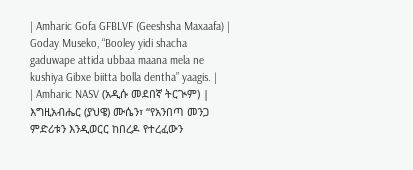| Amharic Gofa GFBLVF (Geeshsha Maxaafa) | Goday Museko, “Booley yidi shacha gaduwape attida ubbaa maana mela ne kushiya Gibxe biitta bolla dentha” yaagis. |
| Amharic NASV (አዲሱ መደበኛ ትርጒም) | እግዚአብሔር (ያህዌ) ሙሴን፣ “የአንበጣ መንጋ ምድሪቱን እንዲወርር ከበረዶ የተረፈውን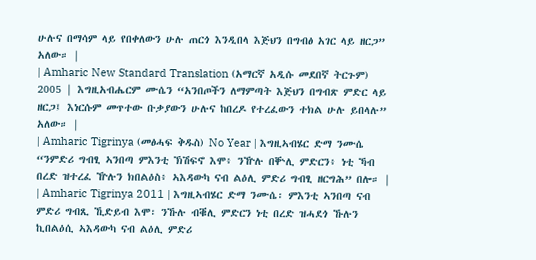ሁሉና በማሳም ላይ የበቀለውን ሁሉ ጠርጎ እንዲበላ እጅህን በግብፅ አገር ላይ ዘርጋ” አለው። |
| Amharic New Standard Translation (አማርኛ አዲሱ መደበኛ ትርጉም) 2005 | እግዚአብሔርም ሙሴን “አንበጦችን ለማምጣት እጅህን በግብጽ ምድር ላይ ዘርጋ፤ እነርሱም መጥተው ቡቃያውን ሁሉና ከበረዶ የተረፈውን ተክል ሁሉ ይበላሉ” አለው። |
| Amharic Tigrinya (መፅሓፍ ቅዱስ) No Year | እግዚኣብሄር ድማ ንሙሴ “ንምድሪ ግብፂ ኣንበጣ ምእንቲ ኽሽፍኖ እሞ፥ ንዅሉ በቝሊ ምድርን፥ ነቲ ኻብ በረድ ዝተረፈ ዅሉን ክበልዕስ፥ ኣእዳውካ ናብ ልዕሊ ምድሪ ግብፂ ዘርግሕ” በሎ። |
| Amharic Tigrinya 2011 | እግዚኣብሄር ድማ ንሙሴ፡ ምእንቲ ኣንበጣ ናብ ምድሪ ግብጺ ኺድይብ እሞ፡ ንኹሉ ብቑሊ ምድርን ነቲ በረድ ዝሓደጎ ኹሉን ኪበልዕሲ ኣእዳውካ ናብ ልዕሊ ምድሪ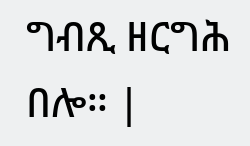ግብጺ ዘርግሕ በሎ። |